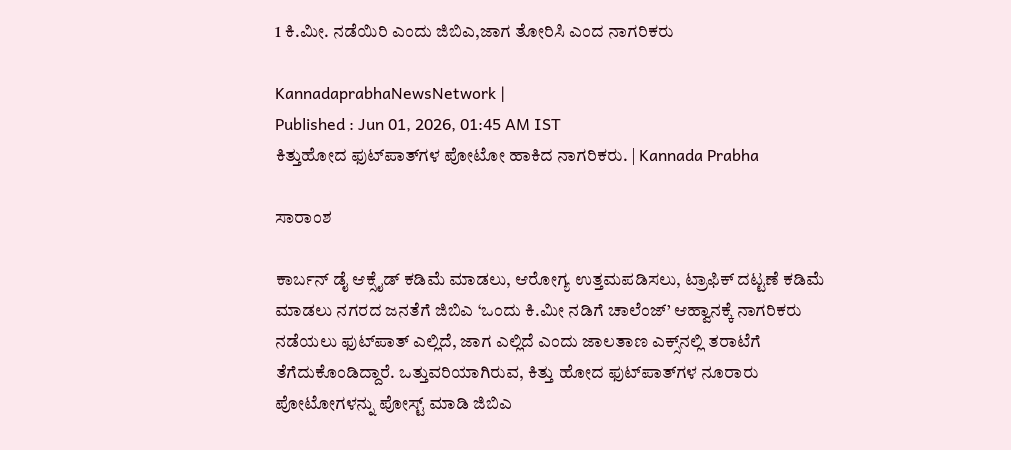1 ಕಿ.ಮೀ. ನಡೆಯಿರಿ ಎಂದು ಜಿಬಿಎ,ಜಾಗ ತೋರಿಸಿ ಎಂದ ನಾಗರಿಕರು

KannadaprabhaNewsNetwork |
Published : Jun 01, 2026, 01:45 AM IST
ಕಿತ್ತುಹೋದ ಫುಟ್‌ಪಾತ್‌ಗಳ ಪೋಟೋ ಹಾಕಿದ ನಾಗರಿಕರು. | Kannada Prabha

ಸಾರಾಂಶ

ಕಾರ್ಬನ್ ಡೈ ಆಕ್ಸೈಡ್ ಕಡಿಮೆ ಮಾಡಲು, ಆರೋಗ್ಯ ಉತ್ತಮಪಡಿಸಲು, ಟ್ರಾಫಿಕ್ ದಟ್ಟಣೆ ಕಡಿಮೆ ಮಾಡಲು ನಗರದ ಜನತೆಗೆ ಜಿಬಿಎ ‘ಒಂದು ಕಿ.ಮೀ ನಡಿಗೆ ಚಾಲೆಂಜ್’ ಆಹ್ವಾನಕ್ಕೆ ನಾಗರಿಕರು ನಡೆಯಲು ಫುಟ್‌ಪಾತ್‌ ಎಲ್ಲಿದೆ, ಜಾಗ ಎಲ್ಲಿದೆ ಎಂದು ಜಾಲತಾಣ ಎಕ್ಸ್‌ನಲ್ಲಿ ತರಾಟೆಗೆ ತೆಗೆದುಕೊಂಡಿದ್ದಾರೆ. ಒತ್ತುವರಿಯಾಗಿರುವ, ಕಿತ್ತು ಹೋದ ಫುಟ್‌ಪಾತ್‌ಗಳ ನೂರಾರು ಪೋಟೋಗಳನ್ನು ಪೋಸ್ಟ್ ಮಾಡಿ ಜಿಬಿಎ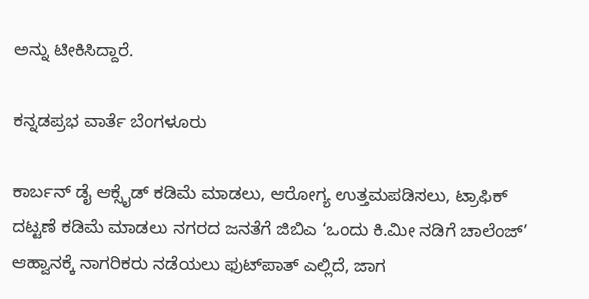ಅನ್ನು ಟೀಕಿಸಿದ್ದಾರೆ.

ಕನ್ನಡಪ್ರಭ ವಾರ್ತೆ ಬೆಂಗಳೂರು

ಕಾರ್ಬನ್ ಡೈ ಆಕ್ಸೈಡ್ ಕಡಿಮೆ ಮಾಡಲು, ಆರೋಗ್ಯ ಉತ್ತಮಪಡಿಸಲು, ಟ್ರಾಫಿಕ್ ದಟ್ಟಣೆ ಕಡಿಮೆ ಮಾಡಲು ನಗರದ ಜನತೆಗೆ ಜಿಬಿಎ ‘ಒಂದು ಕಿ.ಮೀ ನಡಿಗೆ ಚಾಲೆಂಜ್’ ಆಹ್ವಾನಕ್ಕೆ ನಾಗರಿಕರು ನಡೆಯಲು ಫುಟ್‌ಪಾತ್‌ ಎಲ್ಲಿದೆ, ಜಾಗ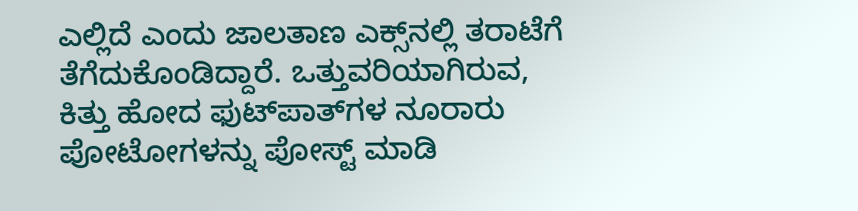ಎಲ್ಲಿದೆ ಎಂದು ಜಾಲತಾಣ ಎಕ್ಸ್‌ನಲ್ಲಿ ತರಾಟೆಗೆ ತೆಗೆದುಕೊಂಡಿದ್ದಾರೆ. ಒತ್ತುವರಿಯಾಗಿರುವ, ಕಿತ್ತು ಹೋದ ಫುಟ್‌ಪಾತ್‌ಗಳ ನೂರಾರು ಪೋಟೋಗಳನ್ನು ಪೋಸ್ಟ್ ಮಾಡಿ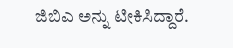ಜಿಬಿಎ ಅನ್ನು ಟೀಕಿಸಿದ್ದಾರೆ.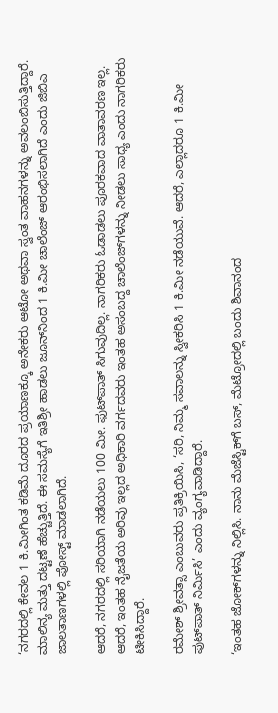‘ನಗರದಲ್ಲಿ ಕೇವಲ 1 ಕಿ.ಮೀಗಿಂತ ಕಡಿಮೆ ದೂರದ ಪ್ರಯಾಣಕ್ಕೂ ಅನೇಕರು ಆಟೋ ಅಥವಾ ಸ್ವಂತ ವಾಹನಗಳನ್ನು ಅವಲಂಬಿಸುತ್ತಿದ್ದಾರೆ. ಮಾಲಿನ್ಯ ಮತ್ತು ದಟ್ಟಣೆ ಹೆಚ್ಚುತ್ತಿದೆ. ಈ ಸಮಸ್ಯೆಗೆ ಇತಿಶ್ರೀ ಹಾಡಲು ಜೂನ್‌ನಿಂದ 1 ಕಿ.ಮೀ ಚಾಲೆಂಜ್ ಆರಂಭಿಸಲಾಗಿದೆ ಎಂದು ಜಿಬಿಎ ಜಾಲತಾಣಗಳಲ್ಲಿ ಪೋಸ್ಟ್ ಮಾಡಲಾಗಿದೆ.

ಆದರೆ, ನಗರದಲ್ಲಿ ಸರಿಯಾಗಿ ನಡೆಯಲು 100 ಮೀ. ಫುಟ್‌ಪಾತ್ ಸಿಗುವುದಿಲ್ಲ. ನಾಗರಿಕರು ಓಡಾಡಲು ಪೂರಕವಾದ ವಾತಾವರಣ ಇಲ್ಲ. ಆದರೆ, ಇಂತಹ ನೈಜತೆಯ ಅರಿವು ಇಲ್ಲದ ಅಧಿಕಾರಿ ವರ್ಗದವರು ಇಂತಹ ಅಸಂಬದ್ದ ಚಾಲೆಂಜ್‌ಗಳನ್ನು ನೀಡಲು ಸಾಧ್ಯ ಎಂದು ನಾಗರಿಕರು ಟೀಕಿಸಿದ್ದಾರೆ.

ರಮೇಶ್ ಶ್ರೀವತ್ಸಾ ಎಂಬುವರು ಪ್ರತಿಕ್ರಿಯಿಸಿ, ‘ಸರಿ, ನಿಮ್ಮ ಸವಾಲನ್ನು ಸ್ವೀಕರಿಸಿ 1 ಕಿ.ಮೀ ನಡೆಯುವೆ. ಆದರೆ, ಎಲ್ಲಾದರೂ 1 ಕಿ.ಮೀ ಪುಟ್‌ಪಾತ್ ನಿರ್ಮಿಸಿ’ ಎಂದು ವ್ಯಂಗ್ಯವಾಡಿದ್ದಾರೆ.

‘ಇಂತಹ ಜೋಕ್‌ಗಳನ್ನು ನಿಲ್ಲಿಸಿ. ನಾನು ಮೆಜೆಸ್ಟಿಕ್‌ಗೆ ಬಸ್‌, ಮೆಟ್ರೋದಲ್ಲಿ ಬಂದು ಶಿವಾನಂದ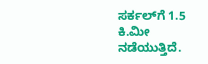ಸರ್ಕಲ್‌ಗೆ 1.5 ಕಿ.ಮೀ ನಡೆಯುತ್ತಿದೆ.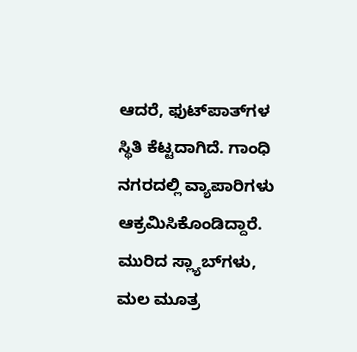ಆದರೆ, ಫುಟ್‌ಪಾತ್‌ಗಳ ಸ್ಥಿತಿ ಕೆಟ್ಟದಾಗಿದೆ. ಗಾಂಧಿ ನಗರದಲ್ಲಿ ವ್ಯಾಪಾರಿಗಳು ಆಕ್ರಮಿಸಿಕೊಂಡಿದ್ದಾರೆ. ಮುರಿದ ಸ್ಲ್ಯಾಬ್‌ಗಳು, ಮಲ ಮೂತ್ರ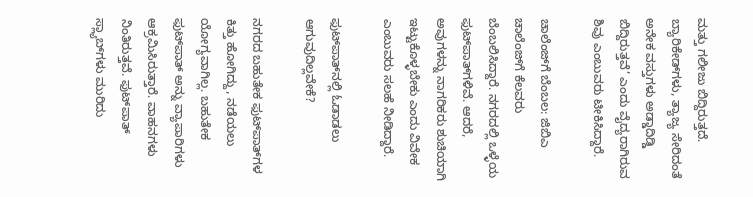ಮತ್ತು ಗಲೀಜು ಬಿದ್ದಿರುತ್ತದೆ. ಬ್ಯಾರಿಕೇಡ್‌ಗಳು, ತ್ಯಾಜ್ಯ ಸೇರಿದಂತೆ ಅನೇಕ ವಸ್ತುಗಳು ಅಡ್ಡಾದಿಡ್ಡಿ ಬಿದ್ದಿರುತ್ತವೆ’ ಎಂದು ವೈದ್ಯರಾಗಿರುವ ಶಿವು ಎಂಬುವರು ಟೀಕಿಸಿದ್ದಾರೆ.

ಚಾಲೆಂಜ್‌ಗೆ ಬೆಂಬಲ: ಜಿಬಿಎ ಚಾಲೆಂಜ್‌ಗೆ ಕೆಲವರು ಬೆಂಬಲಿಸಿದ್ದಾರೆ. ನಗರದಲ್ಲಿ ಒಳ್ಳೆಯ ಫುಟ್‌ಪಾತ್‌ಗಳಿವೆ. ಆದರೆ, ಅವುಗಳನ್ನು ನಾಗರಿಕರು ಶುಚಿಯಾಗಿ ಇಟ್ಟುಕೊಳ್ಳಬೇಕು ಎಂದು ವಿವೇಕ ಎಂಬುವರು ಸಲಹೆ ನೀಡಿದ್ದಾರೆ.

ಫುಟ್‌ಪಾತ್‌ನಲ್ಲಿ ಓಡಾಡಲು ಆಗುವುದಿಲ್ಲವೇಕೆ?

ನಗರದ ಬಹುತೇಕ ಫುಟ್‌ಪಾತ್‌ಗಳ ಕಿತ್ತು ಹೋಗಿದ್ದು, ನಡೆಯಲು ಯೋಗ್ಯವಾಗಿಲ್ಲ. ಬಹುತೇಕ ಫುಟ್‌ಪಾತ್ ಅನ್ನು ವ್ಯಾಪಾರಿಗಳು ಆಕ್ರಮಿಸಿರುತ್ತಾರೆ. ವಾಹನಗಳು ನಿಂತಿರುತ್ತವೆ. ಫುಟ್‌ಪಾತ್ ಸ್ಲ್ಯಾಬ್‌ಗಳು ಮುರಿದು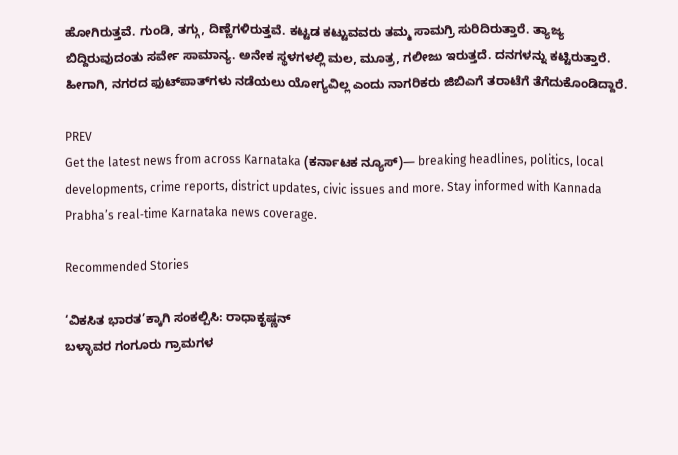ಹೋಗಿರುತ್ತವೆ. ಗುಂಡಿ, ತಗ್ಗು, ದಿಣ್ಣೆಗಳಿರುತ್ತವೆ. ಕಟ್ಟಡ ಕಟ್ಟುವವರು ತಮ್ಮ ಸಾಮಗ್ರಿ ಸುರಿದಿರುತ್ತಾರೆ. ತ್ಯಾಜ್ಯ ಬಿದ್ದಿರುವುದಂತು ಸರ್ವೇ ಸಾಮಾನ್ಯ. ಅನೇಕ ಸ್ಥಳಗಳಲ್ಲಿ ಮಲ, ಮೂತ್ರ, ಗಲೀಜು ಇರುತ್ತದೆ. ದನಗಳನ್ನು ಕಟ್ಟಿರುತ್ತಾರೆ. ಹೀಗಾಗಿ, ನಗರದ ಫುಟ್‌ಪಾತ್‌ಗಳು ನಡೆಯಲು ಯೋಗ್ಯವಿಲ್ಲ ಎಂದು ನಾಗರಿಕರು ಜಿಬಿಎಗೆ ತರಾಟೆಗೆ ತೆಗೆದುಕೊಂಡಿದ್ದಾರೆ.

PREV
Get the latest news from across Karnataka (ಕರ್ನಾಟಕ ನ್ಯೂಸ್)— breaking headlines, politics, local developments, crime reports, district updates, civic issues and more. Stay informed with Kannada Prabha’s real‑time Karnataka news coverage.

Recommended Stories

‘ವಿಕಸಿತ ಭಾರತ’ಕ್ಕಾಗಿ ಸಂಕಲ್ಪಿಸಿ: ರಾಧಾಕೃಷ್ಣನ್‌
ಬಳ್ಳಾವರ ಗಂಗೂರು ಗ್ರಾಮಗಳ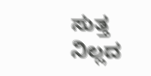ಸುತ್ತ ನಿಲ್ಲದ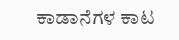ಕಾಡಾನೆಗಳ ಕಾಟ